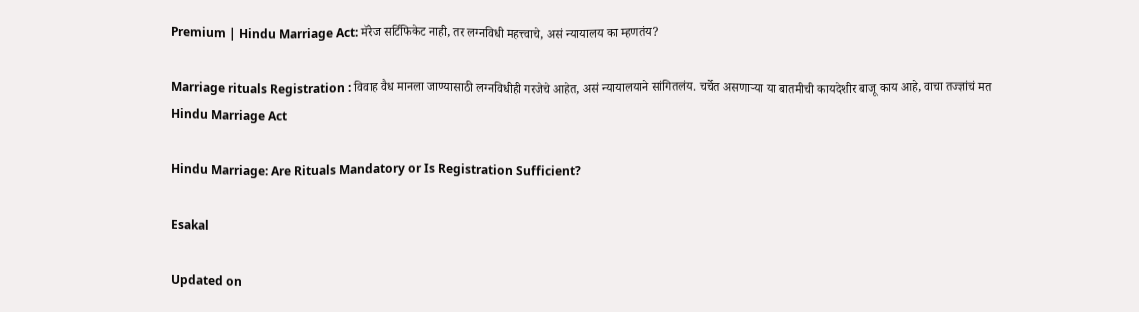Premium | Hindu Marriage Act: मॅरेज सर्टिफिकेट नाही, तर लग्नविधी महत्त्वाचे, असं न्यायालय का म्हणतंय?

Marriage rituals Registration : विवाह वैध मानला जाण्यासाठी लग्नविधीही गरजेचे आहेत, असं न्यायालयाने सांगितलंय. चर्चेत असणाऱ्या या बातमीची कायदेशीर बाजू काय आहे, वाचा तज्ज्ञांचं मत
Hindu Marriage Act

Hindu Marriage: Are Rituals Mandatory or Is Registration Sufficient?

Esakal

Updated on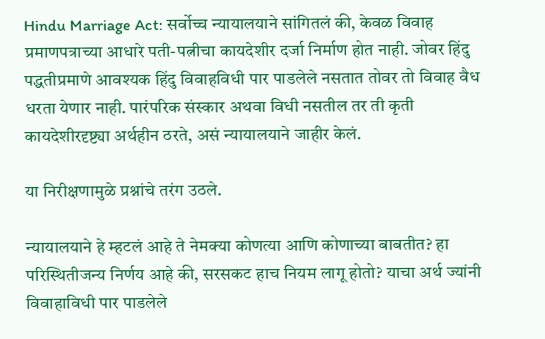Hindu Marriage Act: सर्वोच्च न्यायालयाने सांगितलं की, केवळ विवाह प्रमाणपत्राच्या आधारे पती-पत्नीचा कायदेशीर दर्जा निर्माण होत नाही. जोवर हिंदु पद्धतीप्रमाणे आवश्यक हिंदु विवाहविधी पार पाडलेले नसतात तोवर तो विवाह वैध धरता येणार नाही. पारंपरिक संस्कार अथवा विधी नसतील तर ती कृती कायदेशीरदृष्ट्या अर्थहीन ठरते, असं न्यायालयाने जाहीर केलं.

या निरीक्षणामुळे प्रश्नांचे तरंग उठले.

न्यायालयाने हे म्हटलं आहे ते नेमक्या कोणत्या आणि कोणाच्या बाबतीत? हा परिस्थितीजन्य निर्णय आहे की, सरसकट हाच नियम लागू होतो? याचा अर्थ ज्यांनी विवाहाविधी पार पाडलेले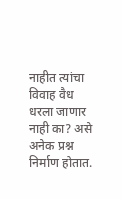नाहीत त्यांचा विवाह वैध धरला जाणार नाही का? असे अनेक प्रश्न निर्माण होतात.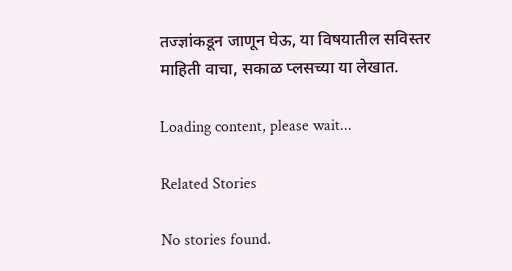तज्ज्ञांकडून जाणून घेऊ, या विषयातील सविस्तर माहिती वाचा, सकाळ प्लसच्या या लेखात.

Loading content, please wait...

Related Stories

No stories found.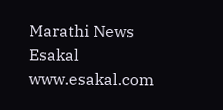Marathi News Esakal
www.esakal.com